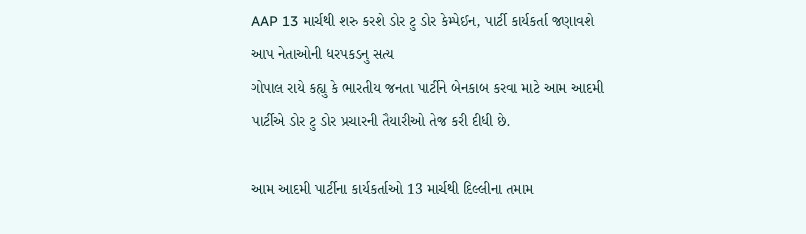AAP 13 માર્ચથી શરુ કરશે ડોર ટુ ડોર કેમ્પેઈન, પાર્ટી કાર્યકર્તા જણાવશે આપ નેતાઓની ધરપકડનુ સત્ય
ગોપાલ રાયે કહ્યુ કે ભારતીય જનતા પાર્ટીને બેનકાબ કરવા માટે આમ આદમી પાર્ટીએ ડોર ટુ ડોર પ્રચારની તૈયારીઓ તેજ કરી દીધી છે.

આમ આદમી પાર્ટીના કાર્યકર્તાઓ 13 માર્ચથી દિલ્લીના તમામ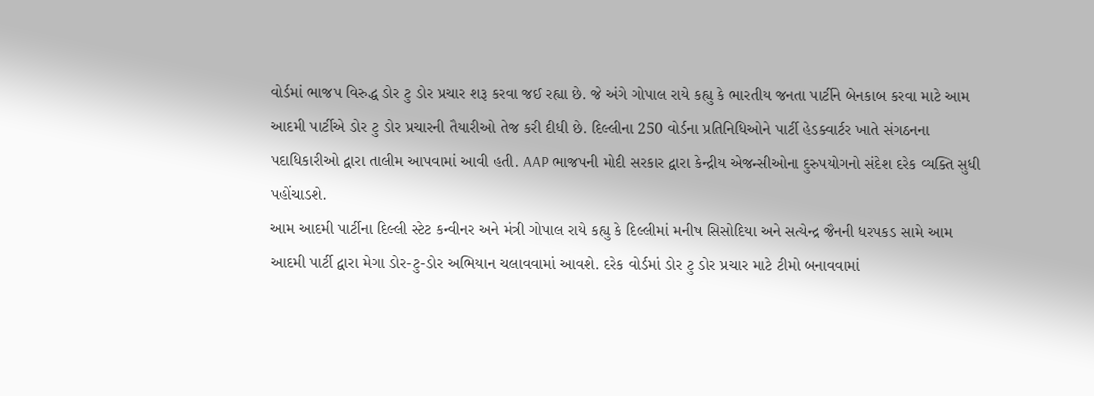વોર્ડમાં ભાજપ વિરુદ્ધ ડોર ટુ ડોર પ્રચાર શરૂ કરવા જઈ રહ્યા છે. જે અંગે ગોપાલ રાયે કહ્યુ કે ભારતીય જનતા પાર્ટીને બેનકાબ કરવા માટે આમ આદમી પાર્ટીએ ડોર ટુ ડોર પ્રચારની તૈયારીઓ તેજ કરી દીધી છે. દિલ્લીના 250 વોર્ડના પ્રતિનિધિઓને પાર્ટી હેડક્વાર્ટર ખાતે સંગઠનના પદાધિકારીઓ દ્વારા તાલીમ આપવામાં આવી હતી. AAP ભાજપની મોદી સરકાર દ્વારા કેન્દ્રીય એજન્સીઓના દુરુપયોગનો સંદેશ દરેક વ્યક્તિ સુધી પહોંચાડશે.
આમ આદમી પાર્ટીના દિલ્લી સ્ટેટ કન્વીનર અને મંત્રી ગોપાલ રાયે કહ્યુ કે દિલ્લીમાં મનીષ સિસોદિયા અને સત્યેન્દ્ર જૈનની ધરપકડ સામે આમ આદમી પાર્ટી દ્વારા મેગા ડોર-ટુ-ડોર અભિયાન ચલાવવામાં આવશે. દરેક વોર્ડમાં ડોર ટુ ડોર પ્રચાર માટે ટીમો બનાવવામાં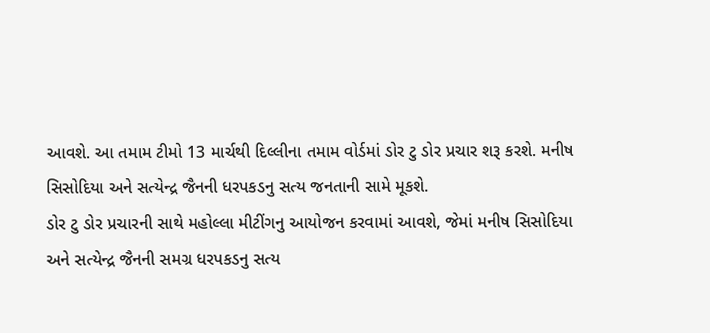આવશે. આ તમામ ટીમો 13 માર્ચથી દિલ્લીના તમામ વોર્ડમાં ડોર ટુ ડોર પ્રચાર શરૂ કરશે. મનીષ સિસોદિયા અને સત્યેન્દ્ર જૈનની ધરપકડનુ સત્ય જનતાની સામે મૂકશે.
ડોર ટુ ડોર પ્રચારની સાથે મહોલ્લા મીટીંગનુ આયોજન કરવામાં આવશે, જેમાં મનીષ સિસોદિયા અને સત્યેન્દ્ર જૈનની સમગ્ર ધરપકડનુ સત્ય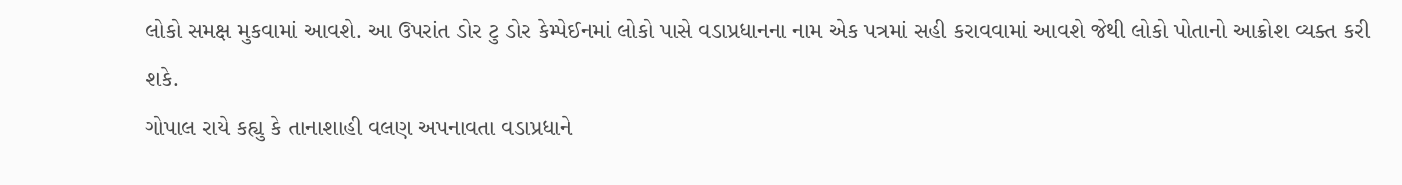લોકો સમક્ષ મુકવામાં આવશે. આ ઉપરાંત ડોર ટુ ડોર કેમ્પેઈનમાં લોકો પાસે વડાપ્રધાનના નામ એક પત્રમાં સહી કરાવવામાં આવશે જેથી લોકો પોતાનો આક્રોશ વ્યક્ત કરી શકે.
ગોપાલ રાયે કહ્યુ કે તાનાશાહી વલણ અપનાવતા વડાપ્રધાને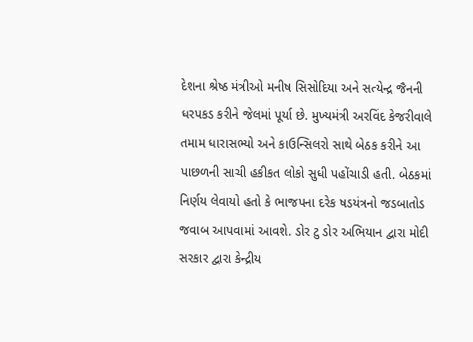દેશના શ્રેષ્ઠ મંત્રીઓ મનીષ સિસોદિયા અને સત્યેન્દ્ર જૈનની ધરપકડ કરીને જેલમાં પૂર્યા છે. મુખ્યમંત્રી અરવિંદ કેજરીવાલે તમામ ધારાસભ્યો અને કાઉન્સિલરો સાથે બેઠક કરીને આ પાછળની સાચી હકીકત લોકો સુધી પહોંચાડી હતી. બેઠકમાં નિર્ણય લેવાયો હતો કે ભાજપના દરેક ષડયંત્રનો જડબાતોડ જવાબ આપવામાં આવશે. ડોર ટુ ડોર અભિયાન દ્વારા મોદી સરકાર દ્વારા કેન્દ્રીય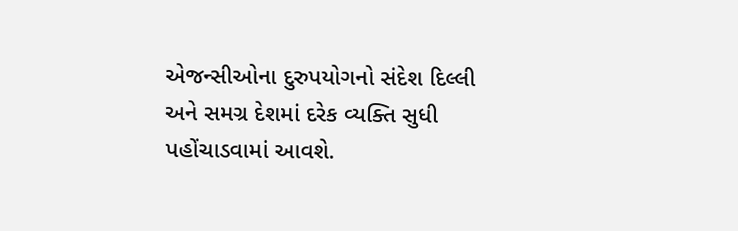એજન્સીઓના દુરુપયોગનો સંદેશ દિલ્લી અને સમગ્ર દેશમાં દરેક વ્યક્તિ સુધી પહોંચાડવામાં આવશે.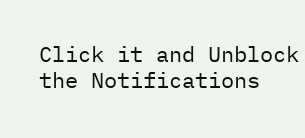Click it and Unblock the Notifications